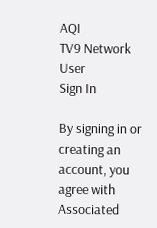AQI
TV9 Network
User
Sign In

By signing in or creating an account, you agree with Associated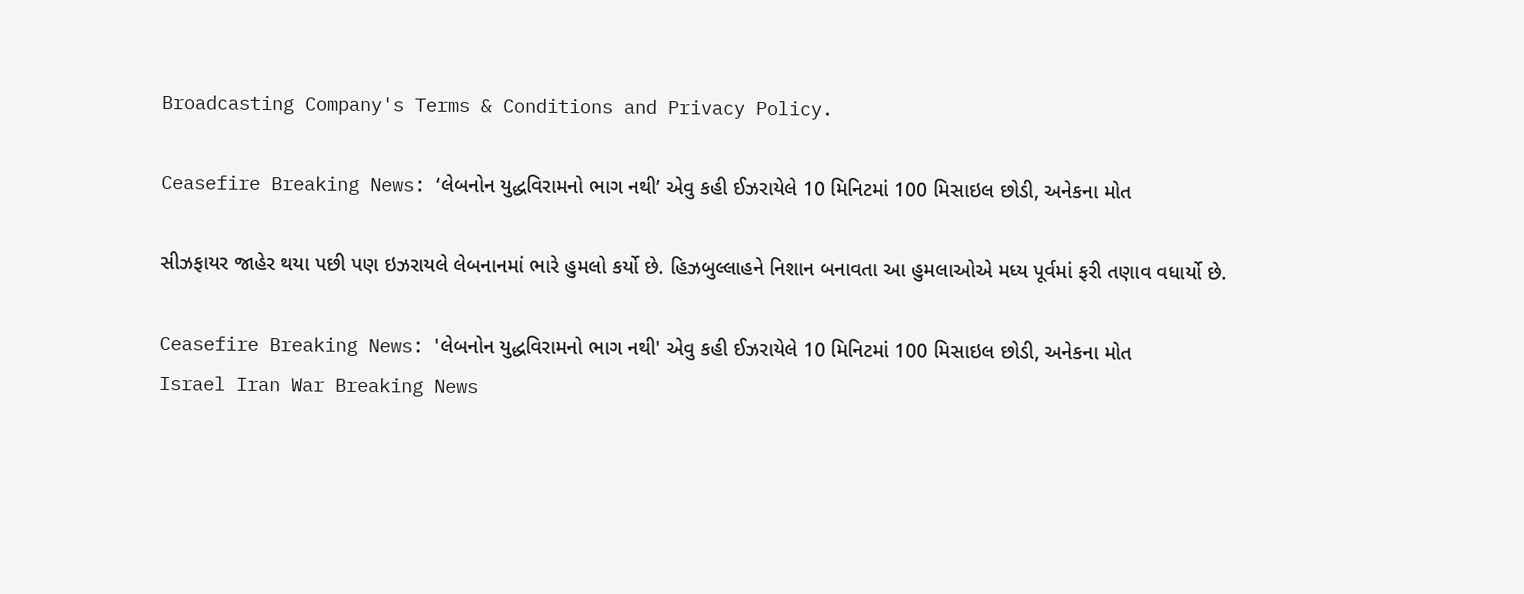Broadcasting Company's Terms & Conditions and Privacy Policy.

Ceasefire Breaking News: ‘લેબનોન યુદ્ધવિરામનો ભાગ નથી’ એવુ કહી ઈઝરાયેલે 10 મિનિટમાં 100 મિસાઇલ છોડી, અનેકના મોત

સીઝફાયર જાહેર થયા પછી પણ ઇઝરાયલે લેબનાનમાં ભારે હુમલો કર્યો છે. હિઝબુલ્લાહને નિશાન બનાવતા આ હુમલાઓએ મધ્ય પૂર્વમાં ફરી તણાવ વધાર્યો છે.

Ceasefire Breaking News: 'લેબનોન યુદ્ધવિરામનો ભાગ નથી' એવુ કહી ઈઝરાયેલે 10 મિનિટમાં 100 મિસાઇલ છોડી, અનેકના મોત
Israel Iran War Breaking News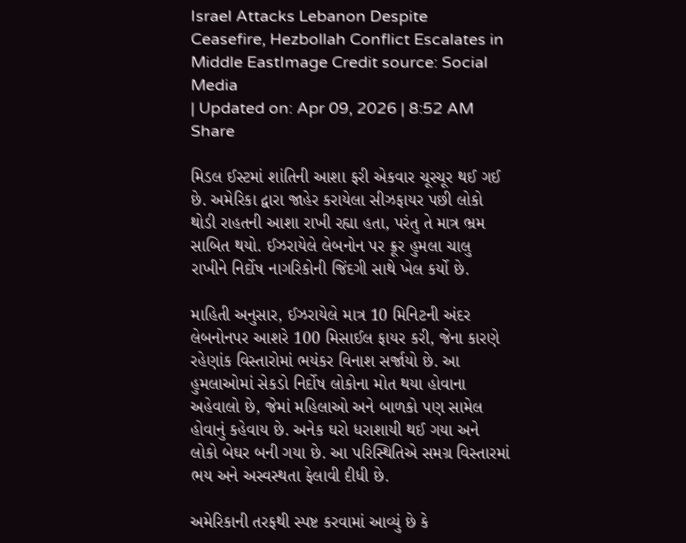Israel Attacks Lebanon Despite Ceasefire, Hezbollah Conflict Escalates in Middle EastImage Credit source: Social Media
| Updated on: Apr 09, 2026 | 8:52 AM
Share

મિડલ ઈસ્ટમાં શાંતિની આશા ફરી એકવાર ચૂરચૂર થઈ ગઈ છે. અમેરિકા દ્વારા જાહેર કરાયેલા સીઝફાયર પછી લોકો થોડી રાહતની આશા રાખી રહ્યા હતા, પરંતુ તે માત્ર ભ્રમ સાબિત થયો. ઈઝરાયેલે લેબનોન પર ક્રૂર હુમલા ચાલુ રાખીને નિર્દોષ નાગરિકોની જિંદગી સાથે ખેલ કર્યો છે.

માહિતી અનુસાર, ઈઝરાયેલે માત્ર 10 મિનિટની અંદર લેબનોનપર આશરે 100 મિસાઈલ ફાયર કરી, જેના કારણે રહેણાંક વિસ્તારોમાં ભયંકર વિનાશ સર્જાયો છે. આ હુમલાઓમાં સેકડો નિર્દોષ લોકોના મોત થયા હોવાના અહેવાલો છે, જેમાં મહિલાઓ અને બાળકો પણ સામેલ હોવાનું કહેવાય છે. અનેક ઘરો ધરાશાયી થઈ ગયા અને લોકો બેઘર બની ગયા છે. આ પરિસ્થિતિએ સમગ્ર વિસ્તારમાં ભય અને અસ્વસ્થતા ફેલાવી દીધી છે.

અમેરિકાની તરફથી સ્પષ્ટ કરવામાં આવ્યું છે કે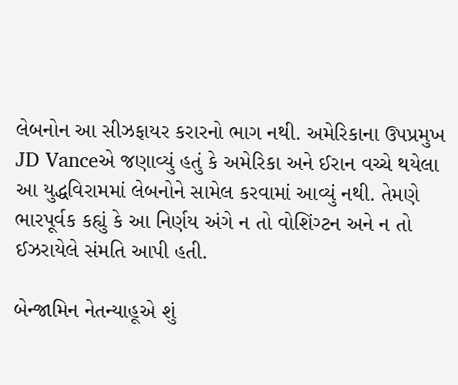લેબનોન આ સીઝફાયર કરારનો ભાગ નથી. અમેરિકાના ઉપપ્રમુખ JD Vanceએ જણાવ્યું હતું કે અમેરિકા અને ઈરાન વચ્ચે થયેલા આ યુદ્ધવિરામમાં લેબનોને સામેલ કરવામાં આવ્યું નથી. તેમણે ભારપૂર્વક કહ્યું કે આ નિર્ણય અંગે ન તો વોશિંગ્ટન અને ન તો ઈઝરાયેલે સંમતિ આપી હતી.

બેન્જામિન નેતન્યાહૂએ શું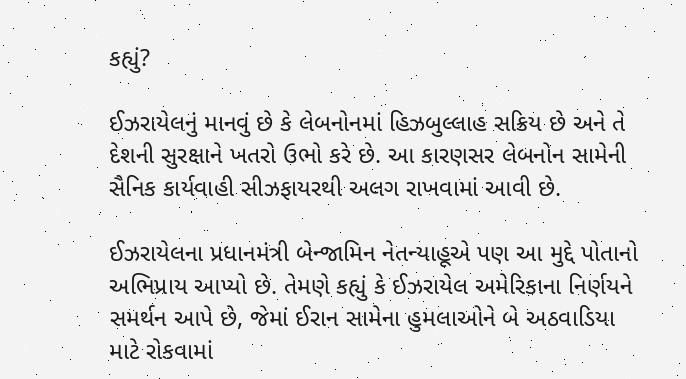કહ્યું?

ઈઝરાયેલનું માનવું છે કે લેબનોનમાં હિઝબુલ્લાહ સક્રિય છે અને તે દેશની સુરક્ષાને ખતરો ઉભો કરે છે. આ કારણસર લેબનોન સામેની સૈનિક કાર્યવાહી સીઝફાયરથી અલગ રાખવામાં આવી છે.

ઈઝરાયેલના પ્રધાનમંત્રી બેન્જામિન નેતન્યાહૂએ પણ આ મુદ્દે પોતાનો અભિપ્રાય આપ્યો છે. તેમણે કહ્યું કે ઈઝરાયેલ અમેરિકાના નિર્ણયને સમર્થન આપે છે, જેમાં ઈરાન સામેના હુમલાઓને બે અઠવાડિયા માટે રોકવામાં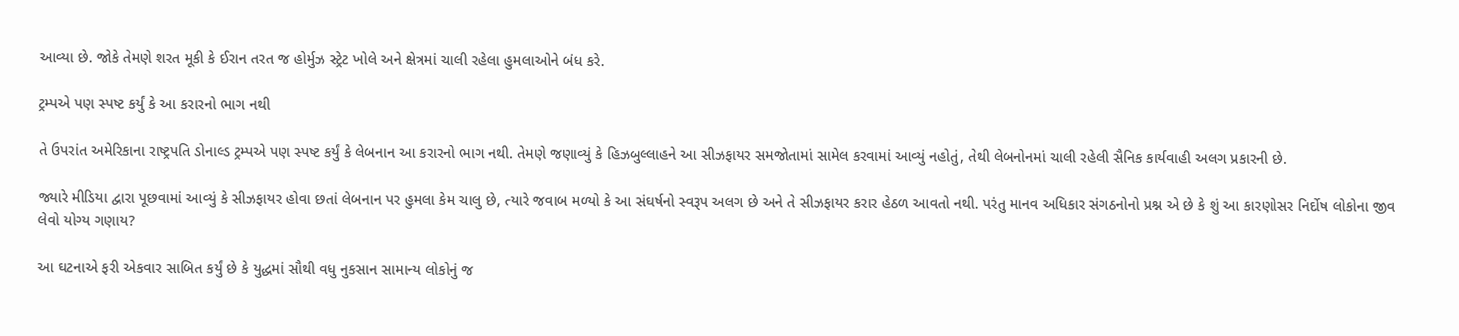આવ્યા છે. જોકે તેમણે શરત મૂકી કે ઈરાન તરત જ હોર્મુઝ સ્ટ્રેટ ખોલે અને ક્ષેત્રમાં ચાલી રહેલા હુમલાઓને બંધ કરે.

ટ્રમ્પએ પણ સ્પષ્ટ કર્યું કે આ કરારનો ભાગ નથી

તે ઉપરાંત અમેરિકાના રાષ્ટ્રપતિ ડોનાલ્ડ ટ્રમ્પએ પણ સ્પષ્ટ કર્યું કે લેબનાન આ કરારનો ભાગ નથી. તેમણે જણાવ્યું કે હિઝબુલ્લાહને આ સીઝફાયર સમજોતામાં સામેલ કરવામાં આવ્યું નહોતું, તેથી લેબનોનમાં ચાલી રહેલી સૈનિક કાર્યવાહી અલગ પ્રકારની છે.

જ્યારે મીડિયા દ્વારા પૂછવામાં આવ્યું કે સીઝફાયર હોવા છતાં લેબનાન પર હુમલા કેમ ચાલુ છે, ત્યારે જવાબ મળ્યો કે આ સંઘર્ષનો સ્વરૂપ અલગ છે અને તે સીઝફાયર કરાર હેઠળ આવતો નથી. પરંતુ માનવ અધિકાર સંગઠનોનો પ્રશ્ન એ છે કે શું આ કારણોસર નિર્દોષ લોકોના જીવ લેવો યોગ્ય ગણાય?

આ ઘટનાએ ફરી એકવાર સાબિત કર્યું છે કે યુદ્ધમાં સૌથી વધુ નુકસાન સામાન્ય લોકોનું જ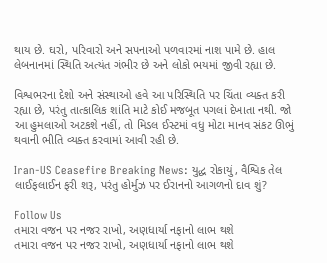થાય છે. ઘરો, પરિવારો અને સપનાઓ પળવારમાં નાશ પામે છે. હાલ લેબનાનમાં સ્થિતિ અત્યંત ગંભીર છે અને લોકો ભયમાં જીવી રહ્યા છે.

વિશ્વભરના દેશો અને સંસ્થાઓ હવે આ પરિસ્થિતિ પર ચિંતા વ્યક્ત કરી રહ્યા છે, પરંતુ તાત્કાલિક શાંતિ માટે કોઈ મજબૂત પગલાં દેખાતા નથી. જો આ હુમલાઓ અટકશે નહીં, તો મિડલ ઈસ્ટમાં વધુ મોટા માનવ સંકટ ઊભું થવાની ભીતિ વ્યક્ત કરવામાં આવી રહી છે.

Iran-US Ceasefire Breaking News: યુદ્ધ રોકાયું, વૈશ્વિક તેલ લાઈફલાઈન ફરી શરૂ, પરંતુ હોર્મુઝ પર ઈરાનનો આગળનો દાવ શું?

Follow Us
તમારા વજન પર નજર રાખો, અણધાર્યા નફાનો લાભ થશે
તમારા વજન પર નજર રાખો, અણધાર્યા નફાનો લાભ થશે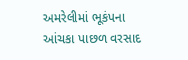અમરેલીમાં ભૂકંપના આંચકા પાછળ વરસાદ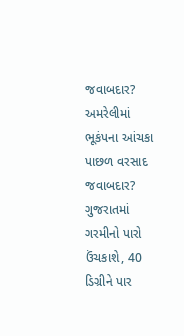જવાબદાર?
અમરેલીમાં ભૂકંપના આંચકા પાછળ વરસાદ જવાબદાર?
ગુજરાતમાં ગરમીનો પારો ઉંચકાશે, 40 ડિગ્રીને પાર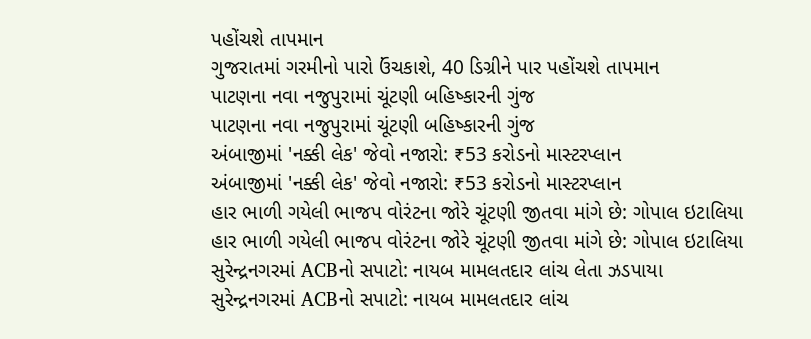પહોંચશે તાપમાન
ગુજરાતમાં ગરમીનો પારો ઉંચકાશે, 40 ડિગ્રીને પાર પહોંચશે તાપમાન
પાટણના નવા નજુપુરામાં ચૂંટણી બહિષ્કારની ગુંજ
પાટણના નવા નજુપુરામાં ચૂંટણી બહિષ્કારની ગુંજ
અંબાજીમાં 'નક્કી લેક' જેવો નજારો: ₹53 કરોડનો માસ્ટરપ્લાન
અંબાજીમાં 'નક્કી લેક' જેવો નજારો: ₹53 કરોડનો માસ્ટરપ્લાન
હાર ભાળી ગયેલી ભાજપ વોરંટના જોરે ચૂંટણી જીતવા માંગે છે: ગોપાલ ઇટાલિયા
હાર ભાળી ગયેલી ભાજપ વોરંટના જોરે ચૂંટણી જીતવા માંગે છે: ગોપાલ ઇટાલિયા
સુરેન્દ્રનગરમાં ACBનો સપાટો: નાયબ મામલતદાર લાંચ લેતા ઝડપાયા
સુરેન્દ્રનગરમાં ACBનો સપાટો: નાયબ મામલતદાર લાંચ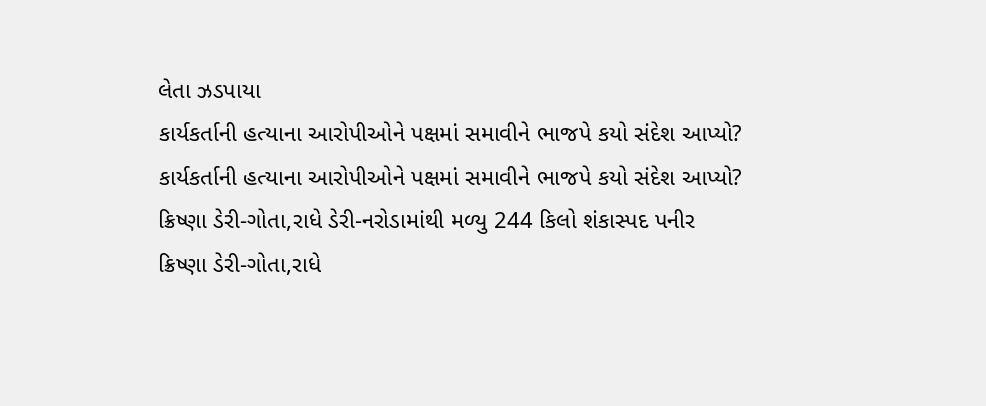લેતા ઝડપાયા
કાર્યકર્તાની હત્યાના આરોપીઓને પક્ષમાં સમાવીને ભાજપે કયો સંદેશ આપ્યો?
કાર્યકર્તાની હત્યાના આરોપીઓને પક્ષમાં સમાવીને ભાજપે કયો સંદેશ આપ્યો?
ક્રિષ્ણા ડેરી-ગોતા,રાધે ડેરી-નરોડામાંથી મળ્યુ 244 કિલો શંકાસ્પદ પનીર
ક્રિષ્ણા ડેરી-ગોતા,રાધે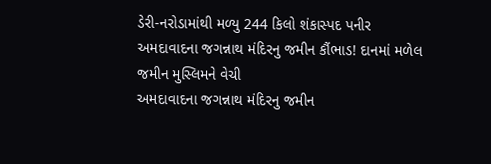ડેરી-નરોડામાંથી મળ્યુ 244 કિલો શંકાસ્પદ પનીર
અમદાવાદના જગન્નાથ મંદિરનુ જમીન કૌંભાડ! દાનમાં મળેલ જમીન મુસ્લિમને વેચી
અમદાવાદના જગન્નાથ મંદિરનુ જમીન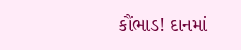કૌંભાડ! દાનમાં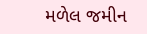મળેલ જમીન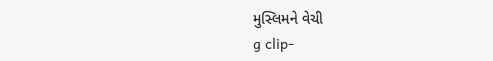મુસ્લિમને વેચી
g clip-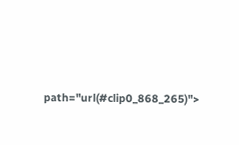path="url(#clip0_868_265)">